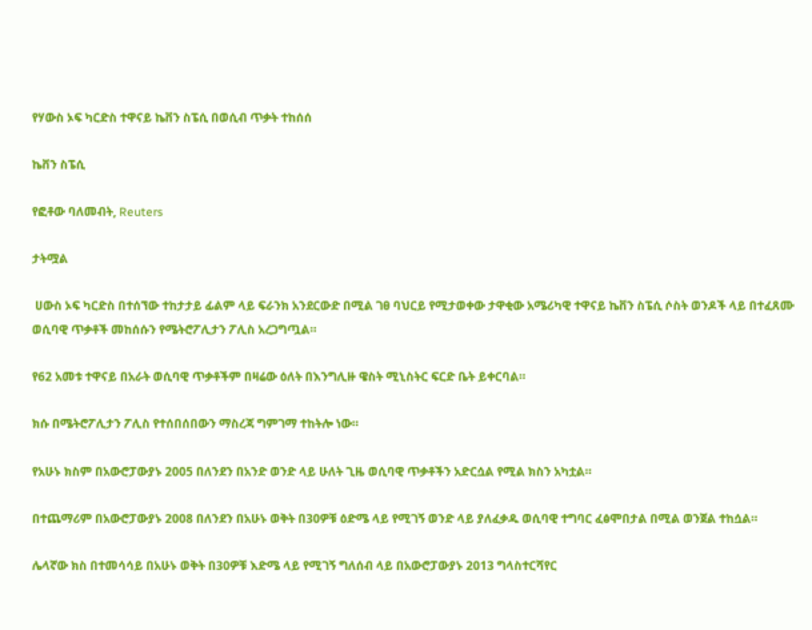የሃውስ ኦፍ ካርድስ ተዋናይ ኬቨን ስፔሲ በወሲብ ጥቃት ተከሰሰ

ኬቨን ስፔሲ

የፎቶው ባለመብት, Reuters

ታትሟል

 ሀውስ ኦፍ ካርድስ በተሰኘው ተከታታይ ፊልም ላይ ፍራንክ አንደርውድ በሚል ገፀ ባህርይ የሚታወቀው ታዋቂው አሜሪካዊ ተዋናይ ኬቨን ስፔሲ ሶስት ወንዶች ላይ በተፈጸሙ ወሲባዊ ጥቃቶች መከሰሱን የሜትሮፖሊታን ፖሊስ አረጋግጧል።

የ62 አመቱ ተዋናይ በአራት ወሲባዊ ጥቃቶችም በዛሬው ዕለት በእንግሊዙ ዌስት ሚኒስትር ፍርድ ቤት ይቀርባል።

ክሱ በሜትሮፖሊታን ፖሊስ የተሰበሰበውን ማስረጃ ግምገማ ተከትሎ ነው።

የአሁኑ ክስም በአውሮፓውያኑ 2005 በለንደን በአንድ ወንድ ላይ ሁለት ጊዜ ወሲባዊ ጥቃቶችን አድርሷል የሚል ክስን አካቷል።

በተጨማሪም በአውሮፓውያኑ 2008 በለንደን በአሁኑ ወቅት በ30ዎቹ ዕድሜ ላይ የሚገኝ ወንድ ላይ ያለፈቃዱ ወሲባዊ ተግባር ፈፅሞበታል በሚል ወንጀል ተከሷል።

ሌላኛው ክስ በተመሳሳይ በአሁኑ ወቅት በ30ዎቹ እድሜ ላይ የሚገኝ ግለሰብ ላይ በአውሮፓውያኑ 2013 ግላስተርሻየር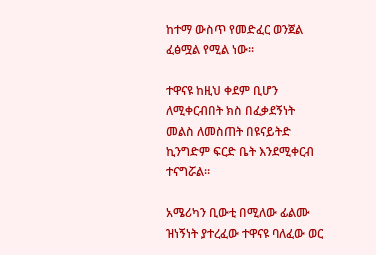ከተማ ውስጥ የመድፈር ወንጀል ፈፅሟል የሚል ነው።

ተዋናዩ ከዚህ ቀደም ቢሆን ለሚቀርብበት ክስ በፈቃደኝነት መልስ ለመስጠት በዩናይትድ ኪንግድም ፍርድ ቤት እንደሚቀርብ ተናግሯል።

አሜሪካን ቢውቲ በሚለው ፊልሙ ዝነኝነት ያተረፈው ተዋናዩ ባለፈው ወር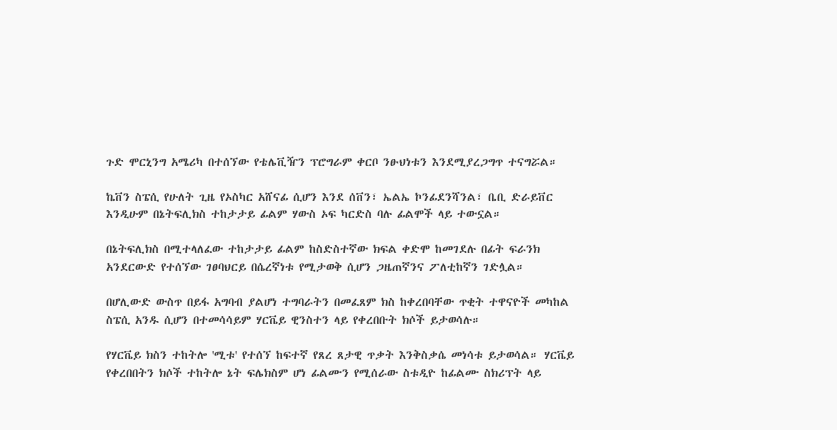ጉድ ሞርኒንግ አሜሪካ በተሰኘው የቴሌቪዥን ፕሮግራም ቀርቦ ንፁህነቱን እንደሚያረጋግጥ ተናግሯል።

ኬቨን ስፔሲ የሁለት ጊዜ የኦስካር አሸናፊ ሲሆን እንደ ሰቨን፣ ኤልኤ ኮንፊደንሻንል፣ ቤቢ ድራይቨር እንዲሁም በኔትፍሊክስ ተከታታይ ፊልም ሃውስ ኦፍ ካርድስ ባሉ ፊልሞች ላይ ተውኗል።

በኔትፍሊክስ በሚተላለፈው ተከታታይ ፊልም ከስድስተኛው ክፍል ቀድሞ ከመገደሉ በፊት ፍራንክ አንደርውድ የተሰኘው ገፀባህርይ በሴረኛነቱ የሚታወቅ ሲሆን ጋዜጠኛንና ፖለቲከኛን ገድሏል።

በሆሊውድ ውስጥ በይፋ አግባብ ያልሆነ ተግባራትን በመፈጸም ክስ ከቀረበባቸው ጥቂት ተዋናዮች መካከል ስፔሲ አንዱ ሲሆን በተመሳሳይም ሃርቬይ ዊንስተን ላይ የቀረበቡት ክሶች ይታወሳሉ።

የሃርቬይ ክስን ተከትሎ 'ሚቱ' የተሰኘ ከፍተኛ የጸረ ጸታዊ ጥቃት እንቅስቃሴ መነሳቱ ይታወሳል። ሃርቬይ የቀረበበትን ክሶች ተከትሎ ኔት ፍሌክስም ሆነ ፊልሙን የሚሰራው ስቱዲዮ ከፊልሙ ስክሪፕት ላይ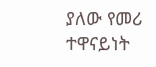ያለው የመሪ ተዋናይነት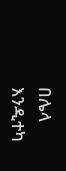በሌላ እንዲተካ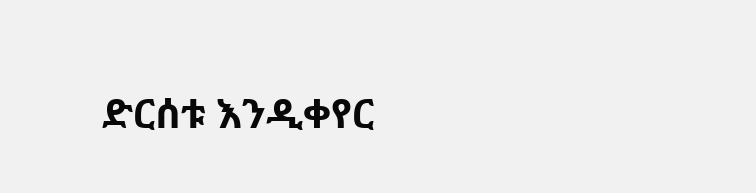ድርሰቱ እንዲቀየር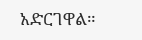አድርገዋል።